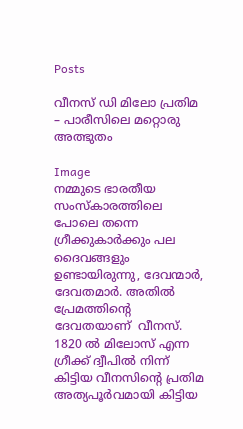Posts

വീനസ് ഡി മിലോ പ്രതിമ – പാരീസിലെ മറ്റൊരു അത്ഭുതം

Image
നമ്മുടെ ഭാരതീയ സംസ്കാരത്തിലെ പോലെ തന്നെ ഗ്രീക്കുകാര്‍ക്കും പല ദൈവങ്ങളും ഉണ്ടായിരുന്നു, ദേവന്മാര്‍, ദേവതമാര്‍. അതില്‍ പ്രേമത്തിന്റെ ദേവതയാണ്  വീനസ്. 1820 ല്‍ മിലോസ് എന്ന ഗ്രീക്ക് ദ്വീപില്‍ നിന്ന് കിട്ടിയ വീനസിന്റെ പ്രതിമ അത്യപൂര്‍വമായി കിട്ടിയ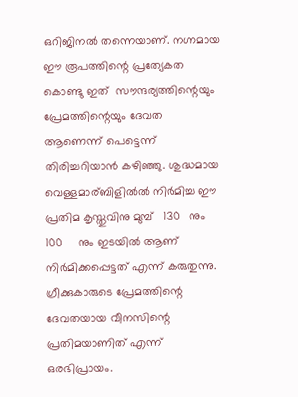ഒറിജിനല്‍ തന്നെയാണ്. നഗ്നമായ ഈ രൂപത്തിന്റെ പ്രത്യേകത കൊണ്ടു ഇത്  സൗന്ദര്യത്തിന്റെയും പ്രേമത്തിന്റെയും ദേവത  ആണെന്ന് പെട്ടെന്ന്  തിരിച്ചറിയാന്‍ കഴിഞ്ഞു. ശുദ്ധമായ വെള്ളമാര്ബിളില്‍ല്‍ നിര്‍മിച്ച ഈ പ്രതിമ കൃസ്തുവിനു മുമ്പ്   130   നും   100     നും ഇടയില്‍ ആണ് നിര്‍മിക്കപ്പെട്ടത് എന്ന് കരുതുന്നു. ഗ്രീക്കുകാരുടെ പ്രേമത്തിന്റെ ദേവതയായ വീനസിന്റെ പ്രതിമയാണിത് എന്ന് ഒരഭിപ്രായം.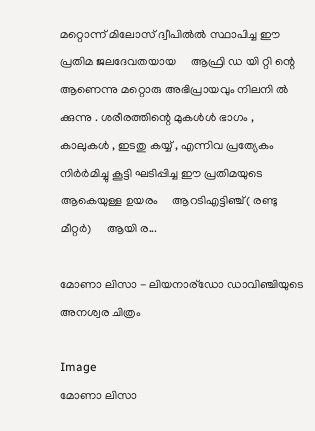മറ്റൊന്ന് മിലോസ് ദ്വീപില്‍ല്‍ സ്ഥാപിച്ച ഈ പ്രതിമ ജലദേവതയായ     ആഫ്രി ഡ യി റ്റി ന്റെ ആണെന്നു മറ്റൊരു അഭിപ്രായവും നിലനി ല്‍ ക്കുന്നു . ശരീരത്തിന്റെ മുകള്‍ള്‍ ഭാഗം , കാലുകള്‍ , ഇടതു കയ്യ് , എന്നിവ പ്രത്യേകം നിര്‍ര്‍മിച്ചു കൂട്ടി ഘടിപ്പിച്ച ഈ പ്രതിമയുടെ ആകെയുള്ള ഉയരം     ആറടിഎട്ടിഞ്ച്( രണ്ടു മീറ്റര്‍)     ആയി ര...

മോണാ ലിസാ - ലിയനാര്ഡോ ഡാവിഞ്ചിയുടെ അനശ്വര ചിത്രം

Image
മോണാ ലിസാ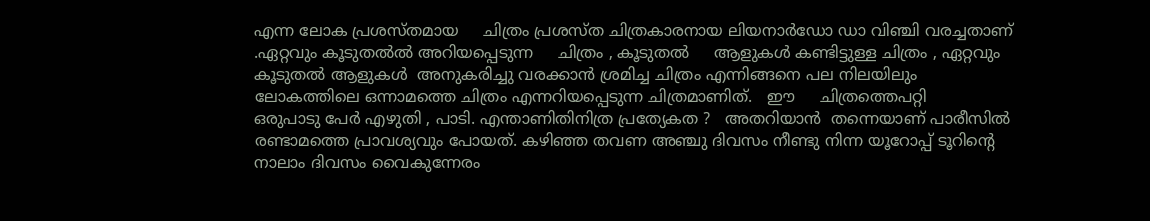എന്ന ലോക പ്രശസ്തമായ     ചിത്രം പ്രശസ്ത ചിത്രകാരനായ ലിയനാര്‍ഡോ ഡാ വിഞ്ചി വരച്ചതാണ് .ഏറ്റവും കൂടുതല്‍ല്‍ അറിയപ്പെടുന്ന     ചിത്രം , കൂടുതല്‍     ആളുകള്‍ കണ്ടിട്ടുള്ള ചിത്രം , ഏറ്റവും കൂടുതല്‍ ആളുകള്‍  അനുകരിച്ചു വരക്കാന്‍ ശ്രമിച്ച ചിത്രം എന്നിങ്ങനെ പല നിലയിലും ലോകത്തിലെ ഒന്നാമത്തെ ചിത്രം എന്നറിയപ്പെടുന്ന ചിത്രമാണിത്.   ഈ     ചിത്രത്തെപറ്റി      ഒരുപാടു പേര്‍ എഴുതി , പാടി. എന്താണിതിനിത്ര പ്രത്യേകത ?   അതറിയാന്‍  തന്നെയാണ് പാരീസില്‍ രണ്ടാമത്തെ പ്രാവശ്യവും പോയത്. കഴിഞ്ഞ തവണ അഞ്ചു ദിവസം നീണ്ടു നിന്ന യൂറോപ്പ് ടൂറിന്റെ നാലാം ദിവസം വൈകുന്നേരം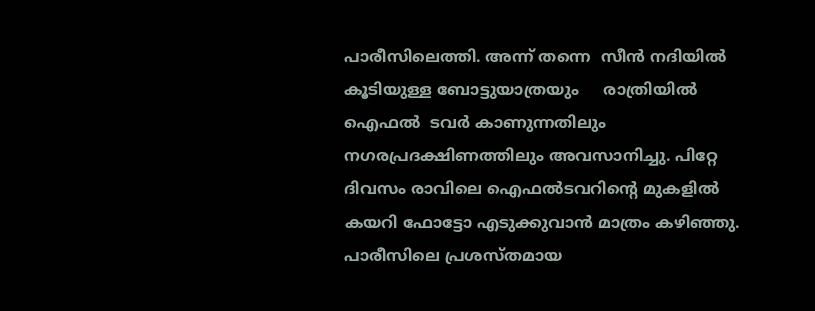പാരീസിലെത്തി. അന്ന് തന്നെ  സീന്‍ നദിയില്‍  കൂടിയുള്ള ബോട്ടുയാത്രയും     രാത്രിയില്‍  ഐഫല്‍  ടവര്‍ കാണുന്നതിലും നഗരപ്രദക്ഷിണത്തിലും അവസാനിച്ചു. പിറ്റേ ദിവസം രാവിലെ ഐഫല്‍ടവറിന്റെ മുകളില്‍ കയറി ഫോട്ടോ എടുക്കുവാന്‍ മാത്രം കഴിഞ്ഞു.     പാരീസിലെ പ്രശസ്തമായ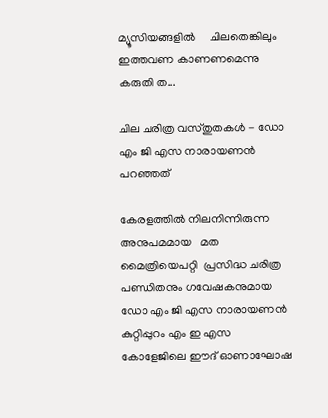മ്യൂസിയങ്ങളില്‍     ചിലതെങ്കിലും ഇത്തവണ കാണണമെന്നു കരുതി ത...

ചില ചരിത്ര വസ്തുതകള്‍ - ഡോ എം ജി എസ നാരായണന്‍ പറഞ്ഞത്

കേരളത്തില്‍ നിലനിന്നിരുന്ന അനുപമമായ   മത മൈത്രിയെപറ്റി  പ്രസിദ്ധ ചരിത്ര പണ്ഡിതനും ഗവേഷകനുമായ ഡോ എം ജി എസ നാരായണന്‍ കുറ്റിപ്പുറം എം ഇ എസ കോളേജിലെ ഈദ്‌ ഓണാഘോഷ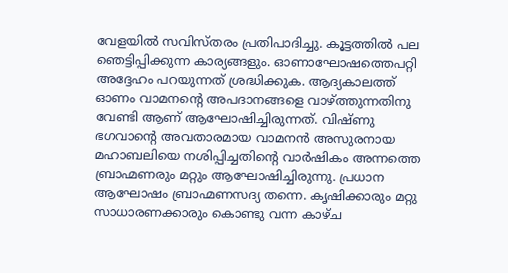വേളയില്‍ സവിസ്തരം പ്രതിപാദിച്ചു. കൂട്ടത്തില്‍ പല ഞെട്ടിപ്പിക്കുന്ന കാര്യങ്ങളും. ഓണാഘോഷത്തെപറ്റി അദ്ദേഹം പറയുന്നത് ശ്രദ്ധിക്കുക. ആദ്യകാലത്ത്  ഓണം വാമനന്റെ അപദാനങ്ങളെ വാഴ്ത്തുന്നതിനു വേണ്ടി ആണ് ആഘോഷിച്ചിരുന്നത്. വിഷ്ണു ഭഗവാന്റെ അവതാരമായ വാമനന്‍ അസുരനായ മഹാബലിയെ നശിപ്പിച്ചതിന്റെ വാര്‍ഷികം അന്നത്തെ ബ്രാഹ്മണരും മറ്റും ആഘോഷിച്ചിരുന്നു. പ്രധാന ആഘോഷം ബ്രാഹ്മണസദ്യ തന്നെ. കൃഷിക്കാരും മറ്റു സാധാരണക്കാരും കൊണ്ടു വന്ന കാഴ്ച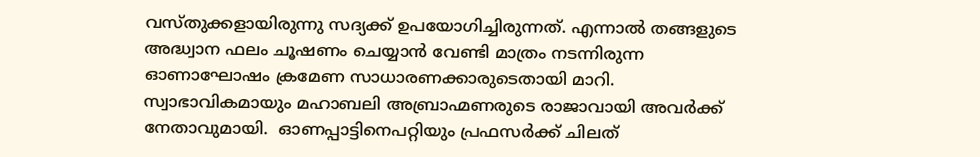വസ്തുക്കളായിരുന്നു സദ്യക്ക് ഉപയോഗിച്ചിരുന്നത്. എന്നാല്‍ തങ്ങളുടെ അദ്ധ്വാന ഫലം ചൂഷണം ചെയ്യാന്‍ വേണ്ടി മാത്രം നടന്നിരുന്ന ഓണാഘോഷം ക്രമേണ സാധാരണക്കാരുടെതായി മാറി. സ്വാഭാവികമായും മഹാബലി അബ്രാഹ്മണരുടെ രാജാവായി അവര്‍ക്ക് നേതാവുമായി.  ഓണപ്പാട്ടിനെപറ്റിയും പ്രഫസര്‍ക്ക് ചിലത്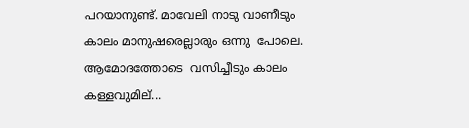പറയാനുണ്ട്. മാവേലി നാടു വാണീടും കാലം മാനുഷരെല്ലാരും ഒന്നു  പോലെ. ആമോദത്തോടെ  വസിച്ചീടും കാലം കള്ളവുമില്...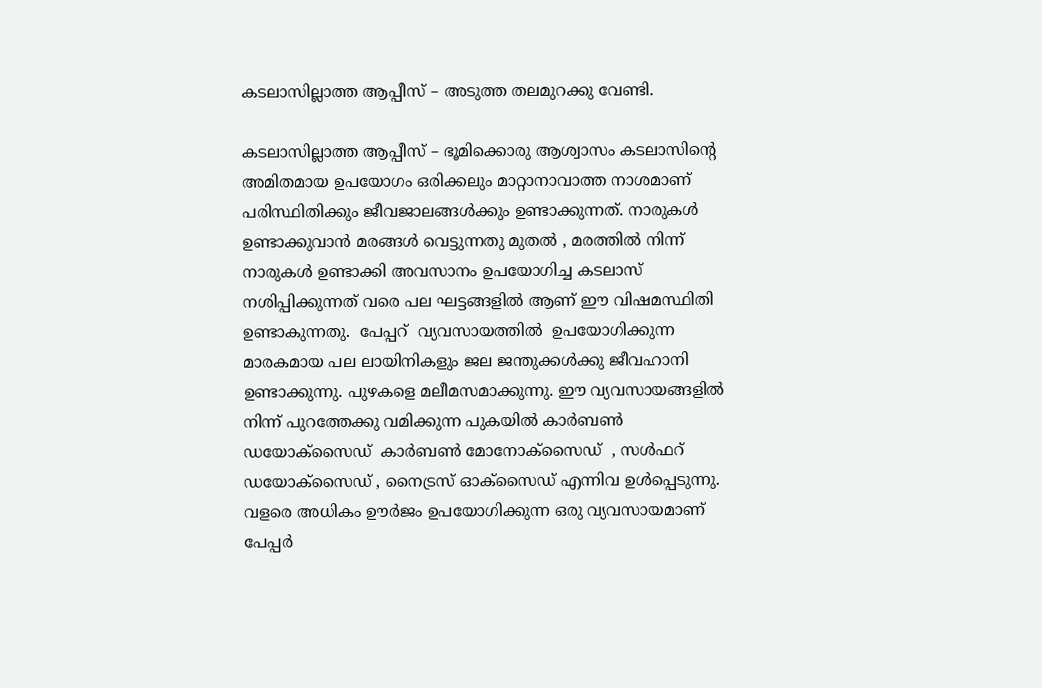കടലാസില്ലാത്ത ആപ്പീസ് – അടുത്ത തലമുറക്കു വേണ്ടി.

കടലാസില്ലാത്ത ആപ്പീസ് – ഭൂമിക്കൊരു ആശ്വാസം കടലാസിന്റെ അമിതമായ ഉപയോഗം ഒരിക്കലും മാറ്റാനാവാത്ത നാശമാണ് പരിസ്ഥിതിക്കും ജീവജാലങ്ങള്‍ക്കും ഉണ്ടാക്കുന്നത്. നാരുകൾ ഉണ്ടാക്കുവാൻ മരങ്ങൾ വെട്ടുന്നതു മുതൽ , മരത്തിൽ നിന്ന് നാരുകൾ ഉണ്ടാക്കി അവസാനം ഉപയോഗിച്ച കടലാസ്‌ നശിപ്പിക്കുന്നത് വരെ പല ഘട്ടങ്ങളിൽ ആണ് ഈ വിഷമസ്ഥിതി ഉണ്ടാകുന്നതു.  പേപ്പറ്  വ്യവസായത്തിൽ  ഉപയോഗിക്കുന്ന മാരകമായ പല ലായിനികളും ജല ജന്തുക്കള്‍ക്കു ജീവഹാനി ഉണ്ടാക്കുന്നു. പുഴകളെ മലീമസമാക്കുന്നു. ഈ വ്യവസായങ്ങളിൽ  നിന്ന് പുറത്തേക്കു വമിക്കുന്ന പുകയിൽ കാര്‍ബണ്‍ ഡയോക്സൈഡ്  കാര്‍ബണ്‍ മോനോക്സൈഡ്  , സള്‍ഫറ് ഡയോക്സൈഡ് , നൈട്രസ് ഓക്സൈഡ് എന്നിവ ഉൾപ്പെടുന്നു. വളരെ അധികം ഊര്‍ജം ഉപയോഗിക്കുന്ന ഒരു വ്യവസായമാണ് പേപ്പര്‍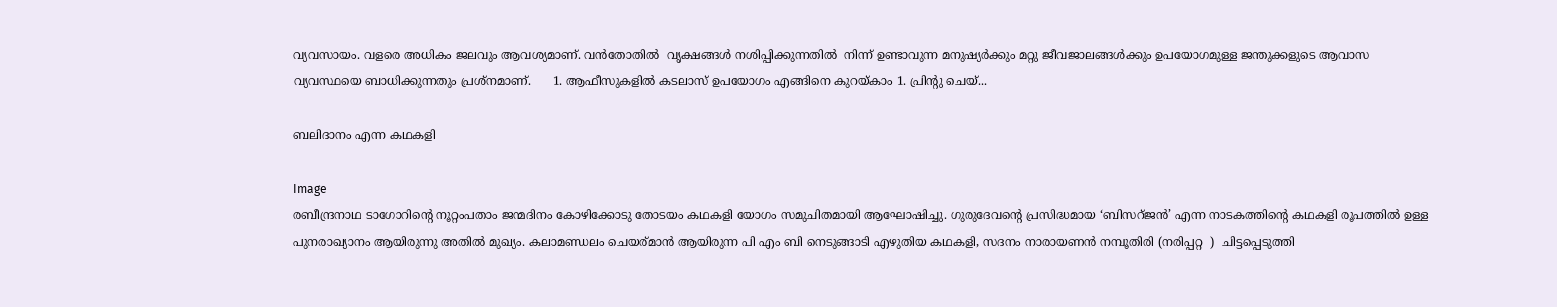വ്യവസായം. വളരെ അധികം ജലവും ആവശ്യമാണ്. വന്‍തോതിൽ  വൃക്ഷങ്ങള്‍ നശിപ്പിക്കുന്നതിൽ  നിന്ന് ഉണ്ടാവുന്ന മനുഷ്യര്‍ക്കും മറ്റു ജീവജാലങ്ങള്‍ക്കും ഉപയോഗമുള്ള ജന്തുക്കളുടെ ആവാസ വ്യവസ്ഥയെ ബാധിക്കുന്നതും പ്രശ്നമാണ്.      1. ആഫീസുകളില്‍ കടലാസ്‌ ഉപയോഗം എങ്ങിനെ കുറയ്കാം 1. പ്രിന്റു ചെയ്...

ബലിദാനം എന്ന കഥകളി

Image
രബീന്ദ്രനാഥ ടാഗോറിന്റെ നൂറ്റംപതാം ജന്മദിനം കോഴിക്കോടു തോടയം കഥകളി യോഗം സമുചിതമായി ആഘോഷിച്ചു. ഗുരുദേവന്റെ പ്രസിദ്ധമായ ‘ബിസറ്ജൻ’ എന്ന നാടകത്തിന്റെ കഥകളി രൂപത്തില്‍ ഉള്ള പുനരാഖ്യാനം ആയിരുന്നു അതില്‍ മുഖ്യം. കലാമണ്ഡലം ചെയര്മാന്‍ ആയിരുന്ന പി എം ബി നെടുങ്ങാടി എഴുതിയ കഥകളി, സദനം നാരായണന്‍ നമ്പൂതിരി (നരിപ്പറ്റ  )  ചിട്ടപ്പെടുത്തി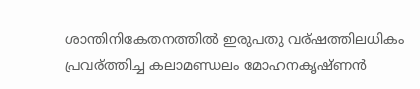ശാന്തിനികേതനത്തില്‍ ഇരുപതു വര്ഷത്തിലധികം പ്രവര്ത്തിച്ച കലാമണ്ഡലം മോഹനകൃഷ്ണന്‍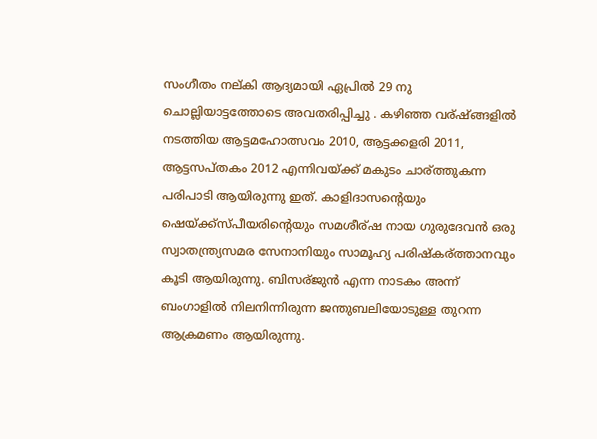സംഗീതം നല്കി ആദ്യമായി ഏപ്രില്‍ 29 നു ചൊല്ലിയാട്ടത്തോടെ അവതരിപ്പിച്ചു . കഴിഞ്ഞ വര്ഷ്ങ്ങളില്‍ നടത്തിയ ആട്ടമഹോത്സവം 2010, ആട്ടക്കളരി 2011, ആട്ടസപ്തകം 2012 എന്നിവയ്ക്ക് മകുടം ചാര്ത്തുകന്ന പരിപാടി ആയിരുന്നു ഇത്. കാളിദാസന്റെയും ഷെയ്ക്ക്‌സ്പീയരിന്റെയും സമശീര്ഷ നായ ഗുരുദേവന്‍ ഒരു സ്വാതന്ത്ര്യസമര സേനാനിയും സാമൂഹ്യ പരിഷ്കര്ത്താനവും കൂടി ആയിരുന്നു. ബിസര്ജുന്‍ എന്ന നാടകം അന്ന് ബംഗാളില്‍ നിലനിന്നിരുന്ന ജന്തുബലിയോടുള്ള തുറന്ന ആക്രമണം ആയിരുന്നു.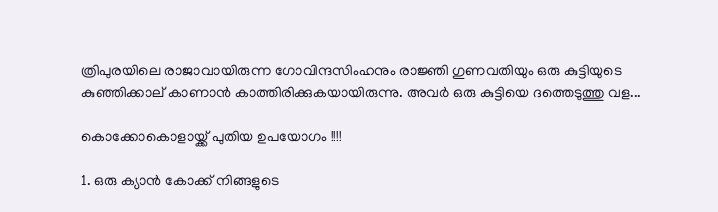ത്രിപുരയിലെ രാജാവായിരുന്ന ഗോവിന്ദസിംഹനും രാജ്ഞി ഗുണവതിയും ഒരു കുട്ടിയുടെ കുഞ്ഞിക്കാല് കാണാന്‍ കാത്തിരിക്കുകയായിരുന്നു. അവര്‍ ഒരു കുട്ടിയെ ദത്തെടുത്തു വള...

കൊക്കോകൊളായ്ക്ക് പുതിയ ഉപയോഗം !!!!

1. ഒരു ക്യാന്‍ കോക്ക് നിങ്ങളുടെ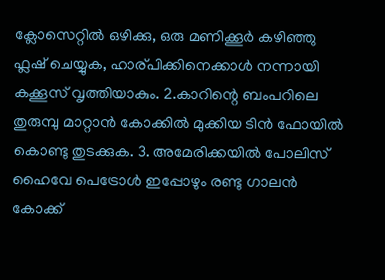ക്ലോസെറ്റില്‍ ഒഴിക്കു, ഒരു മണിക്കൂര്‍ കഴിഞ്ഞു ഫ്ലഷ് ചെയ്യുക, ഹാര്പിക്കിനെക്കാള്‍ നന്നായി കക്കൂസ്‌ വൃത്തിയാകും. 2.കാറിന്റെ ബംപറിലെ തുരുമ്പു മാറ്റാന്‍ കോക്കില്‍ മുക്കിയ ടിന്‍ ഫോയില്‍ കൊണ്ടു തുടക്കുക. 3. അമേരിക്കയില്‍ പോലിസ്‌ ഹൈവേ പെട്രോള്‍ ഇപ്പോഴും രണ്ടു ഗാലന്‍ കോക്ക്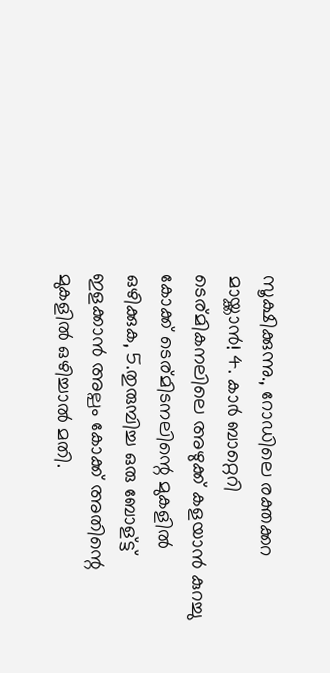സൂക്ഷിക്കുന്നു., റോഡിലെ രക്തക്കറ മായ്ക്കാന്‍! 4. കാര്‍ ബാറ്റെറി ടെര്മികനലിലെ അഴുക്ക് കളയാന്‍ കുറച്ചു കോക്ക് ടെര്മിടനലിന്റെ മുകളില്‍ ഒഴിക്കുക, 5.തുരുമ്പിച്ച ഒരു ബോള്ട്ട് ഇളക്കാന്‍ അല്പം കോക്ക് അതിന്റെ മുകളില്‍ ഒഴിച്ചാല്‍ മതി.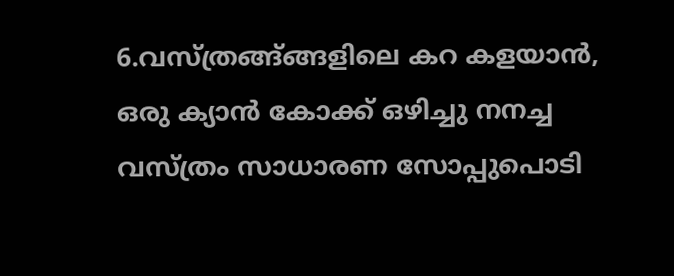6.വസ്ത്രങ്ങ്ങ്ങളിലെ കറ കളയാന്‍, ഒരു ക്യാന്‍ കോക്ക് ഒഴിച്ചു നനച്ച വസ്ത്രം സാധാരണ സോപ്പുപൊടി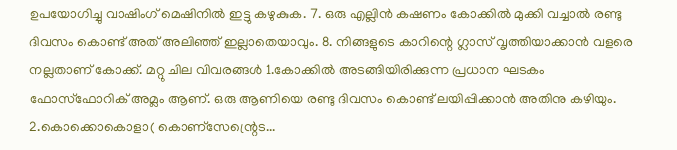ഉപയോഗിച്ചു വാഷിംഗ് മെഷിനില്‍ ഇട്ടു കഴുകുക. 7. ഒരു എല്ലിന്‍ കഷണം കോക്കില്‍ മുക്കി വച്ചാല്‍ രണ്ടു ദിവസം കൊണ്ട് അത് അലിഞ്ഞ് ഇല്ലാതെയാവും. 8. നിങ്ങളുടെ കാറിന്റെ ഗ്ലാസ്‌ വൃത്തിയാക്കാന്‍ വളരെ നല്ലതാണ് കോക്ക്. മറ്റു ചില വിവരങ്ങള്‍ 1.കോക്കില്‍ അടങ്ങിയിരിക്കുന്ന പ്രധാന ഘടകം ഫോസ്ഫോറിക് അമ്ലം ആണ്. ഒരു ആണിയെ രണ്ടു ദിവസം കൊണ്ട് ലയിപ്പിക്കാന്‍ അതിനു കഴിയും. 2.കൊക്കൊകൊളാ( കൊണ്സേന്റ്രെട...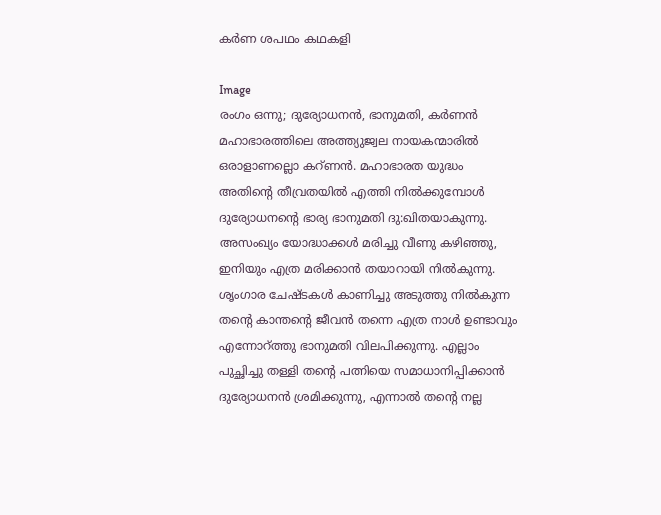കർണ ശപഥം കഥകളി

Image
രംഗം ഒന്നു; ദുര്യോധനൻ, ഭാനുമതി, കർണൻ മഹാഭാരത്തിലെ അത്ത്യുജ്വല നായകന്മാരിൽ ഒരാളാണല്ലൊ കറ്ണൻ. മഹാഭാരത യുദ്ധം അതിന്റെ തീവ്രതയിൽ എത്തി നിൽക്കുമ്പോൾ ദുര്യോധനന്റെ ഭാര്യ ഭാനുമതി ദു:ഖിതയാകുന്നു. അസംഖ്യം യോദ്ധാക്കൾ മരിച്ചു വീണു കഴിഞ്ഞു, ഇനിയും എത്ര മരിക്കാൻ തയാറായി നിൽകുന്നു. ശൃംഗാര ചേഷ്ടകൾ കാണിച്ചു അടുത്തു നിൽകുന്ന തന്റെ കാന്തന്റെ ജീവൻ തന്നെ എത്ര നാൾ ഉണ്ടാവും എന്നോറ്ത്തു ഭാനുമതി വിലപിക്കുന്നു. എല്ലാം പുച്ഛിച്ചു തള്ളി തന്റെ പത്നിയെ സമാധാനിപ്പിക്കാൻ ദുര്യോധനൻ ശ്രമിക്കുന്നു, എന്നാൽ തന്റെ നല്ല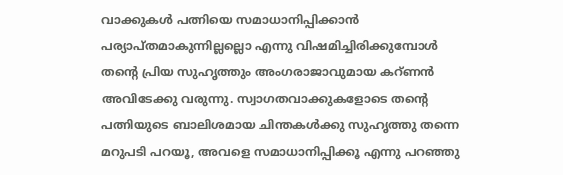വാക്കുകൾ പത്നിയെ സമാധാനിപ്പിക്കാൻ പര്യാപ്തമാകുന്നില്ലല്ലൊ എന്നു വിഷമിച്ചിരിക്കുമ്പോൾ തന്റെ പ്രിയ സുഹൃത്തും അംഗരാജാവുമായ കറ്ണൻ അവിടേക്കു വരുന്നു. സ്വാഗതവാക്കുകളോടെ തന്റെ പത്നിയുടെ ബാലിശമായ ചിന്തകൾക്കു സുഹൃത്തു തന്നെ മറുപടി പറയൂ, അവളെ സമാധാനിപ്പിക്കൂ എന്നു പറഞ്ഞു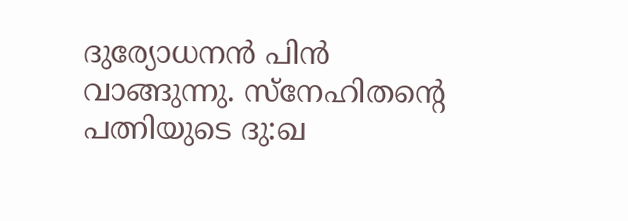ദുര്യോധനൻ പിൻ വാങ്ങുന്നു. സ്നേഹിതന്റെ പത്നിയുടെ ദു:ഖ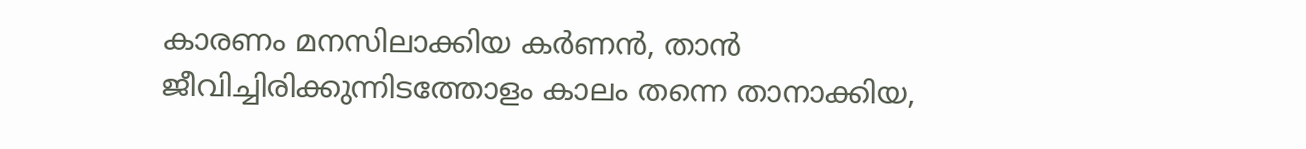കാരണം മനസിലാക്കിയ കർണൻ, താൻ ജീവിച്ചിരിക്കുന്നിടത്തോളം കാലം തന്നെ താനാക്കിയ,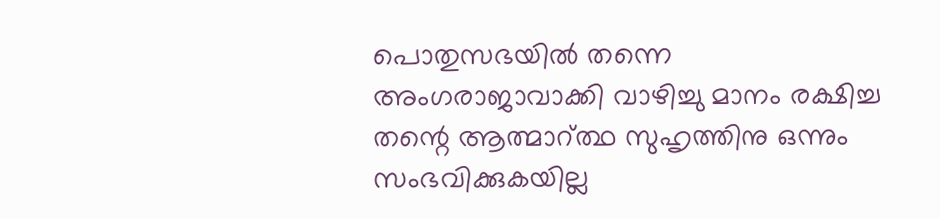പൊതുസഭയിൽ തന്നെ അംഗരാജാവാക്കി വാഴിച്ചു മാനം രക്ഷിച്ച തന്റെ ആത്മാറ്ത്ഥ സുഹൃത്തിനു ഒന്നും സംഭവിക്കുകയില്ല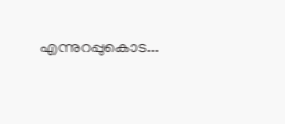എന്നുറപ്പുകൊട...